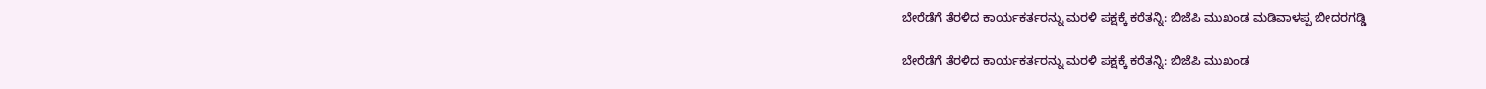ಬೇರೆಡೆಗೆ ತೆರಳಿದ ಕಾರ್ಯಕರ್ತರನ್ನು ಮರಳಿ ಪಕ್ಷಕ್ಕೆ ಕರೆತನ್ನಿ: ಬಿಜೆಪಿ ಮುಖಂಡ ಮಡಿವಾಳಪ್ಪ ಬೀದರಗಡ್ಡಿ

ಬೇರೆಡೆಗೆ ತೆರಳಿದ ಕಾರ್ಯಕರ್ತರನ್ನು ಮರಳಿ ಪಕ್ಷಕ್ಕೆ ಕರೆತನ್ನಿ: ಬಿಜೆಪಿ ಮುಖಂಡ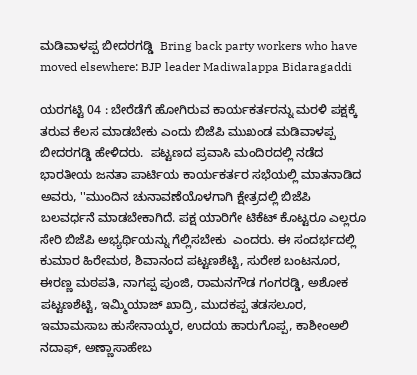ಮಡಿವಾಳಪ್ಪ ಬೀದರಗಡ್ಡಿ  Bring back party workers who have moved elsewhere: BJP leader Madiwalappa Bidaragaddi

ಯರಗಟ್ಟಿ 04 : ಬೇರೆಡೆಗೆ ಹೋಗಿರುವ ಕಾರ್ಯಕರ್ತರನ್ನು ಮರಳಿ ಪಕ್ಷಕ್ಕೆ ತರುವ ಕೆಲಸ ಮಾಡಬೇಕು ಎಂದು ಬಿಜೆಪಿ ಮುಖಂಡ ಮಡಿವಾಳಪ್ಪ ಬೀದರಗಡ್ಡಿ ಹೇಳಿದರು.  ಪಟ್ಟಣದ ಪ್ರವಾಸಿ ಮಂದಿರದಲ್ಲಿ ನಡೆದ ಭಾರತೀಯ ಜನತಾ ಪಾರ್ಟಿಯ ಕಾರ್ಯಕರ್ತರ ಸಭೆಯಲ್ಲಿ ಮಾತನಾಡಿದ ಅವರು, ''ಮುಂದಿನ ಚುನಾವಣೆಯೊಳಗಾಗಿ ಕ್ಷೇತ್ರದಲ್ಲಿ ಬಿಜೆಪಿ ಬಲವರ್ಧನೆ ಮಾಡಬೇಕಾಗಿದೆ. ಪಕ್ಷ ಯಾರಿಗೇ ಟಿಕೆಟ್ ಕೊಟ್ಟರೂ ಎಲ್ಲರೂ ಸೇರಿ ಬಿಜೆಪಿ ಅಭ್ಯರ್ಥಿಯನ್ನು ಗೆಲ್ಲಿಸಬೇಕು  ಎಂದರು. ಈ ಸಂದರ್ಭದಲ್ಲಿ ಕುಮಾರ ಹಿರೇಮಠ, ಶಿವಾನಂದ ಪಟ್ಟಣಶೆಟ್ಟಿ, ಸುರೇಶ ಬಂಟನೂರ, ಈರಣ್ಣ ಮಠಪತಿ, ನಾಗಪ್ಪ ಪುಂಜಿ, ರಾಮನಗೌಡ ಗಂಗರಡ್ಡಿ, ಅಶೋಕ ಪಟ್ಟಣಶೆಟ್ಟಿ, ಇಮ್ಮಿಯಾಜ್ ಖಾದ್ರಿ, ಮುದಕಪ್ಪ ತಡಸಲೂರ, ಇಮಾಮಸಾಬ ಹುಸೇನಾಯ್ಕರ, ಉದಯ ಹಾರುಗೊಪ್ಪ, ಕಾಶೀಂಅಲಿ ನದಾಫ್, ಅಣ್ಣಾಸಾಹೇಬ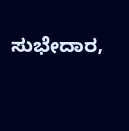ಸುಭೇದಾರ,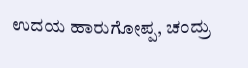ಉದಯ ಹಾರುಗೋಪ್ಪ, ಚಂದ್ರು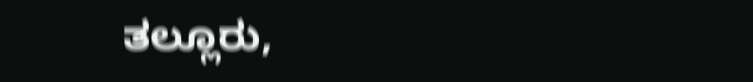ತಲ್ಲೂರು,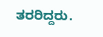ತರರಿದ್ದರು.